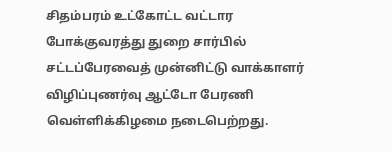சிதம்பரம் உட்கோட்ட வட்டார போக்குவரத்து துறை சார்பில் சட்டப்பேரவைத் முன்னிட்டு வாக்காளர் விழிப்புணர்வு ஆட்டோ பேரணி வெள்ளிக்கிழமை நடைபெற்றது.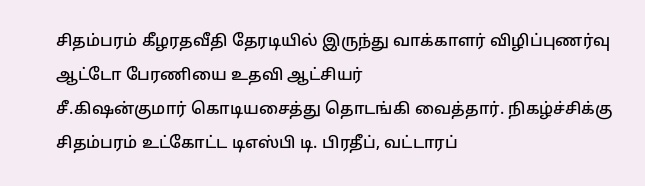சிதம்பரம் கீழரதவீதி தேரடியில் இருந்து வாக்காளர் விழிப்புணர்வு ஆட்டோ பேரணியை உதவி ஆட்சியர்
சீ.கிஷன்குமார் கொடியசைத்து தொடங்கி வைத்தார். நிகழ்ச்சிக்கு சிதம்பரம் உட்கோட்ட டிஎஸ்பி டி. பிரதீப், வட்டாரப்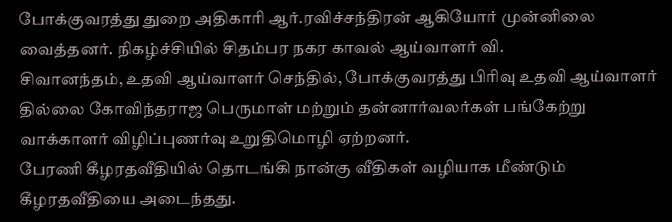போக்குவரத்து துறை அதிகாரி ஆர்.ரவிச்சந்திரன் ஆகியோர் முன்னிலை வைத்தனர். நிகழ்ச்சியில் சிதம்பர நகர காவல் ஆய்வாளர் வி.
சிவானந்தம், உதவி ஆய்வாளர் செந்தில், போக்குவரத்து பிரிவு உதவி ஆய்வாளர் தில்லை கோவிந்தராஜ பெருமாள் மற்றும் தன்னார்வலர்கள் பங்கேற்று வாக்காளர் விழிப்புணர்வு உறுதிமொழி ஏற்றனர்.
பேரணி கீழரதவீதியில் தொடங்கி நான்கு வீதிகள் வழியாக மீண்டும் கீழரதவீதியை அடைந்தது.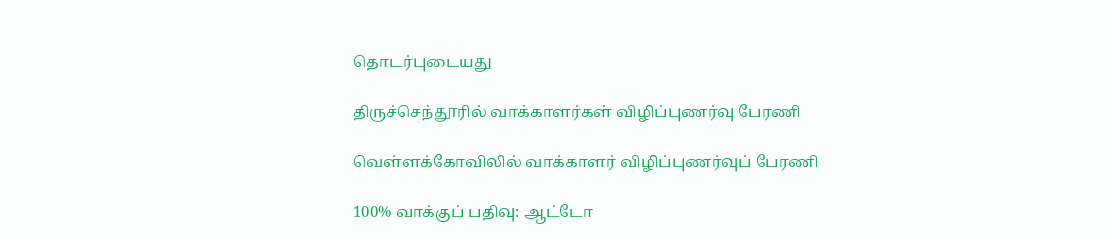தொடர்புடையது

திருச்செந்தூரில் வாக்காளர்கள் விழிப்புணர்வு பேரணி

வெள்ளக்கோவிலில் வாக்காளர் விழிப்புணர்வுப் பேரணி

100% வாக்குப் பதிவு: ஆட்டோ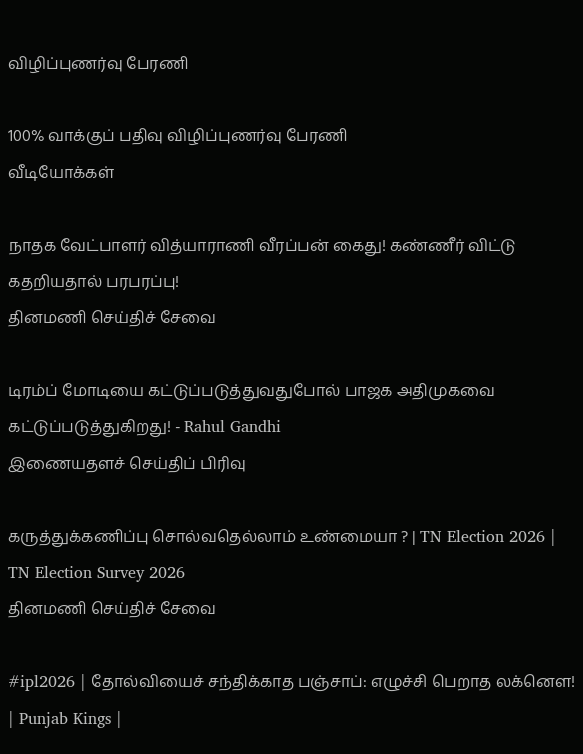விழிப்புணர்வு பேரணி

100% வாக்குப் பதிவு விழிப்புணர்வு பேரணி
வீடியோக்கள்

நாதக வேட்பாளர் வித்யாராணி வீரப்பன் கைது! கண்ணீர் விட்டு கதறியதால் பரபரப்பு!
தினமணி செய்திச் சேவை

டிரம்ப் மோடியை கட்டுப்படுத்துவதுபோல் பாஜக அதிமுகவை கட்டுப்படுத்துகிறது! - Rahul Gandhi
இணையதளச் செய்திப் பிரிவு

கருத்துக்கணிப்பு சொல்வதெல்லாம் உண்மையா ? | TN Election 2026 | TN Election Survey 2026
தினமணி செய்திச் சேவை

#ipl2026 | தோல்வியைச் சந்திக்காத பஞ்சாப்: எழுச்சி பெறாத லக்னௌ! | Punjab Kings |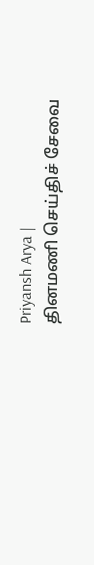Priyansh Arya |
தினமணி செய்திச் சேவை